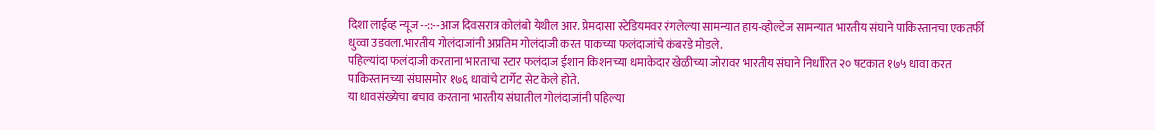दिशा लाईव्ह न्यूज --::--आज दिवसरात्र कोलंबो येथील आर. प्रेमदासा स्टेडियमवर रंगलेल्या सामन्यात हाय-व्होल्टेज सामन्यात भारतीय संघाने पाकिस्तानचा एकतर्फी धुव्वा उडवला.भारतीय गोलंदाजांनी अप्रतिम गोलंदाजी करत पाकच्या फलंदाजांचे कंबरडे मोडले.
पहिल्यांदा फलंदाजी करताना भारताचा स्टार फलंदाज ईशान किशनच्या धमाकेदार खेळीच्या जोरावर भारतीय संघाने निर्धारित २० षटकात १७५ धावा करत पाकिस्तानच्या संघासमोर १७६ धावांचे टार्गेट सेट केले होते.
या धावसंख्येचा बचाव करताना भारतीय संघातील गोलंदाजांनी पहिल्या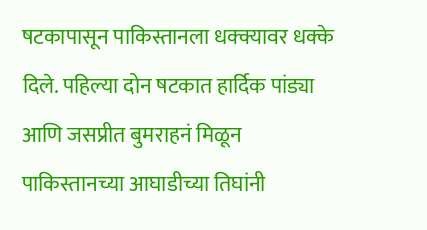षटकापासून पाकिस्तानला धक्क्यावर धक्के दिले. पहिल्या दोन षटकात हार्दिक पांड्या आणि जसप्रीत बुमराहनं मिळून पाकिस्तानच्या आघाडीच्या तिघांनी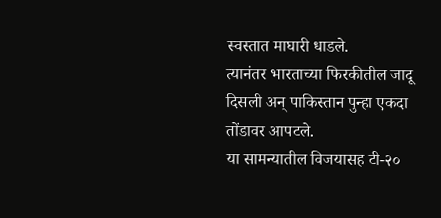स्वस्तात माघारी धाडले.
त्यानंतर भारताच्या फिरकीतील जादू दिसली अन् पाकिस्तान पुन्हा एकदा तोंडावर आपटले.
या सामन्यातील विजयासह टी-२०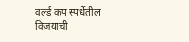वर्ल्ड कप स्पर्धेतील विजयाची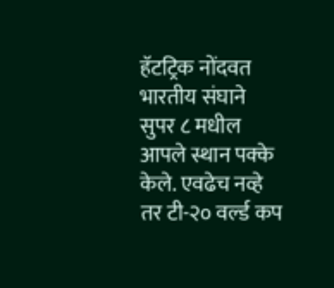हॅटट्रिक नोंदवत भारतीय संघाने सुपर ८ मधील आपले स्थान पक्के केले. एवढेच नव्हे तर टी-२० वर्ल्ड कप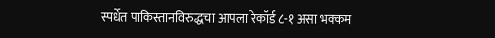स्पर्धेत पाकिस्तानविरुद्धचा आपला रेकॉर्ड ८-१ असा भक्कम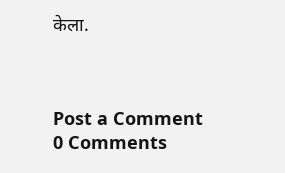केला.



Post a Comment
0 Comments